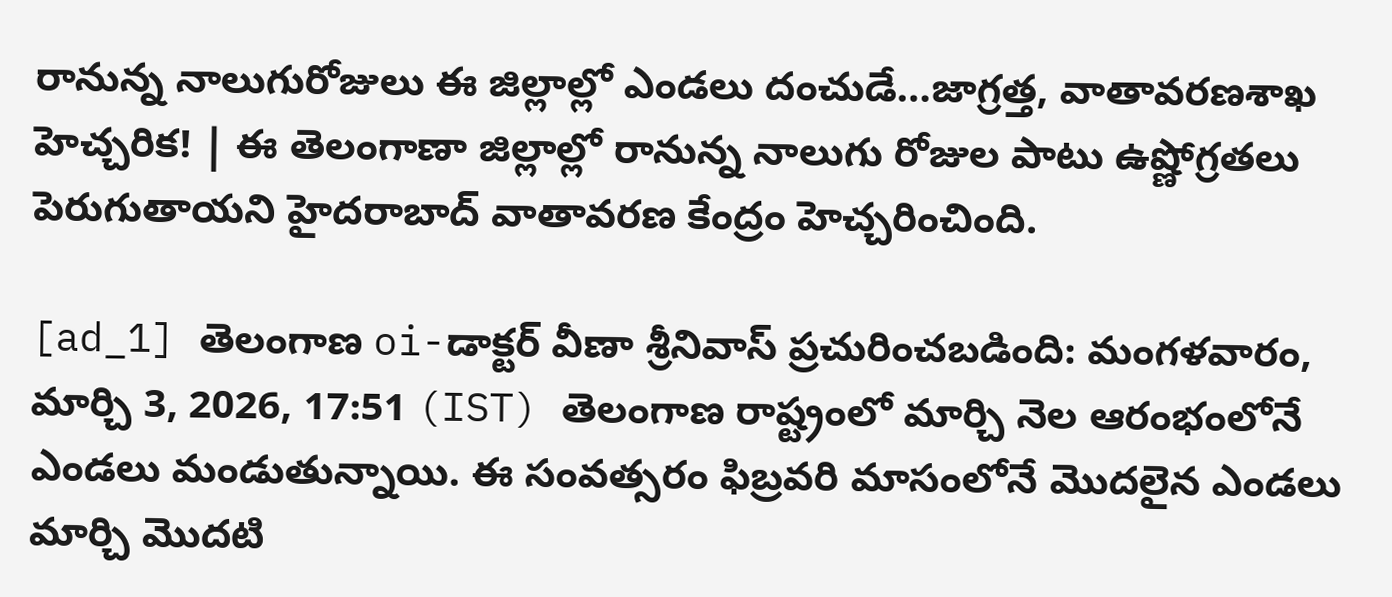రానున్న నాలుగురోజులు ఈ జిల్లాల్లో ఎండలు దంచుడే…జాగ్రత్త, వాతావరణశాఖ హెచ్చరిక! | ఈ తెలంగాణా జిల్లాల్లో రానున్న నాలుగు రోజుల పాటు ఉష్ణోగ్రతలు పెరుగుతాయని హైదరాబాద్ వాతావరణ కేంద్రం హెచ్చరించింది.

[ad_1] తెలంగాణ oi-డాక్టర్ వీణా శ్రీనివాస్ ప్రచురించబడింది: మంగళవారం, మార్చి 3, 2026, 17:51 (IST) తెలంగాణ రాష్ట్రంలో మార్చి నెల ఆరంభంలోనే ఎండలు మండుతున్నాయి. ఈ సంవత్సరం ఫిబ్రవరి మాసంలోనే మొదలైన ఎండలు మార్చి మొదటి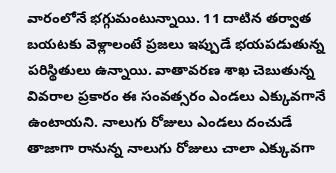వారంలోనే భగ్గుమంటున్నాయి. 11 దాటిన తర్వాత బయటకు వెళ్లాలంటే ప్రజలు ఇప్పుడే భయపడుతున్న పరిస్థితులు ఉన్నాయి. వాతావరణ శాఖ చెబుతున్న వివరాల ప్రకారం ఈ సంవత్సరం ఎండలు ఎక్కువగానే ఉంటాయని. నాలుగు రోజులు ఎండలు దంచుడే తాజాగా రానున్న నాలుగు రోజులు చాలా ఎక్కువగా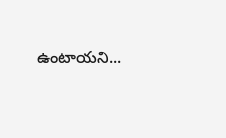ఉంటాయని...